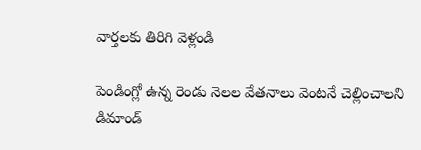వార్తలకు తిరిగి వెళ్లండి

పెండింగ్లో ఉన్న రెండు నెలల వేతనాలు వెంటనే చెల్లించాలని డిమాండ్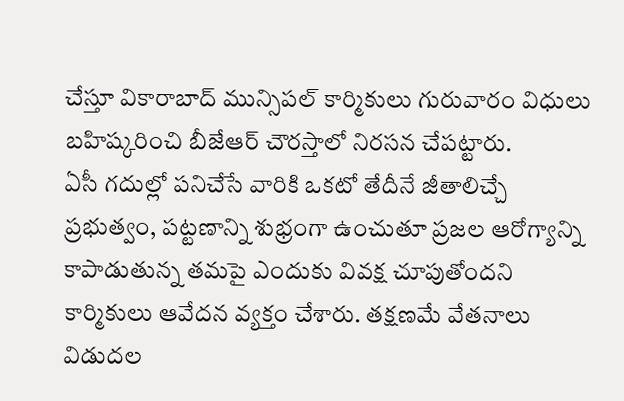చేస్తూ వికారాబాద్ మున్సిపల్ కార్మికులు గురువారం విధులు బహిష్కరించి బీజేఆర్ చౌరస్తాలో నిరసన చేపట్టారు.
ఏసీ గదుల్లో పనిచేసే వారికి ఒకటో తేదీనే జీతాలిచ్చే ప్రభుత్వం, పట్టణాన్ని శుభ్రంగా ఉంచుతూ ప్రజల ఆరోగ్యాన్ని కాపాడుతున్న తమపై ఎందుకు వివక్ష చూపుతోందని కార్మికులు ఆవేదన వ్యక్తం చేశారు. తక్షణమే వేతనాలు విడుదల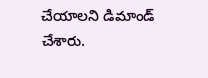చేయాలని డిమాండ్ చేశారు.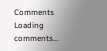Comments
Loading comments...